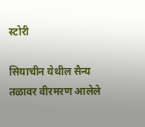स्टोरी

सियाचीन येथील सैन्य तळावर वीरमरण आलेले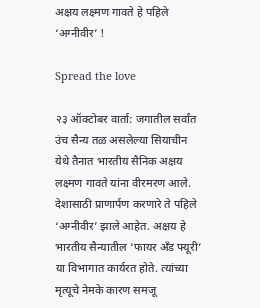अक्षय लक्ष्मण गावते हे पहिले ‘अग्नीवीर’ !

Spread the love

२३ ऑक्टोबर वार्ता: जगातील सर्वांत उंच सैन्य तळ असलेल्या सियाचीन येथे तैनात भारतीय सैनिक अक्षय लक्ष्मण गावते यांना वीरमरण आले. देशासाठी प्राणार्पण करणारे ते पहिले ‘अग्नीवीर’ झाले आहेत. अक्षय हे भारतीय सैन्यातील ‘फायर अँड फ्यूरी’ या विभागात कार्यरत होते. त्यांच्या मृत्यूचे नेमके कारण समजू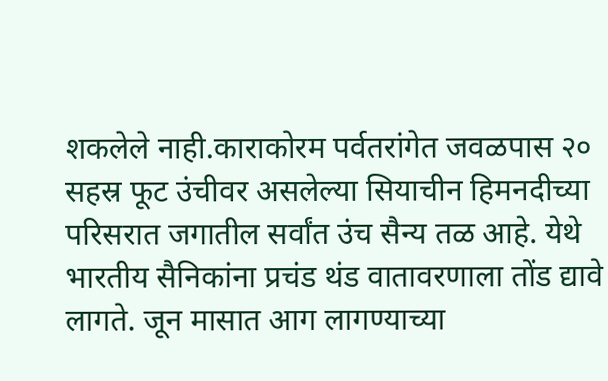शकलेले नाही.काराकोरम पर्वतरांगेत जवळपास २० सहस्र फूट उंचीवर असलेल्या सियाचीन हिमनदीच्या परिसरात जगातील सर्वांत उंच सैन्य तळ आहे. येथे भारतीय सैनिकांना प्रचंड थंड वातावरणाला तोंड द्यावे लागते. जून मासात आग लागण्याच्या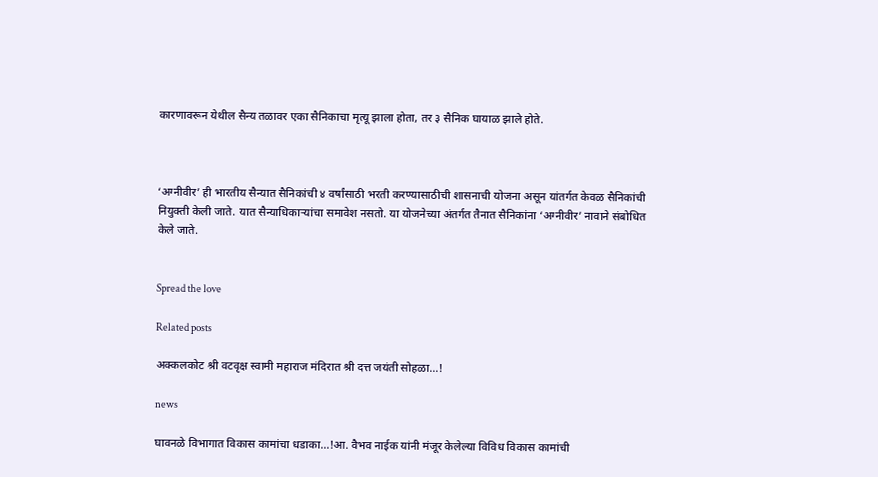कारणावरून येथील सैन्य तळावर एका सैनिकाचा मृत्यू झाला होता, तर ३ सैनिक घायाळ झाले होते.



‘अग्नीवीर’ ही भारतीय सैन्यात सैनिकांची ४ वर्षांसाठी भरती करण्यासाठीची शासनाची योजना असून यांतर्गत केवळ सैनिकांची नियुक्ती केली जाते. यात सैन्याधिकार्‍यांचा समावेश नसतो. या योजनेच्या अंतर्गत तैनात सैनिकांना ‘अग्नीवीर’ नावाने संबोधित केले जाते.


Spread the love

Related posts

अक्कलकोट श्री वटवृक्ष स्वामी महाराज मंदिरात श्री दत्त जयंती सोहळा…!

news

घावनळे विभागात विकास कामांचा धडाका…!आ. वैभव नाईक यांनी मंजूर केलेल्या विविध विकास कामांची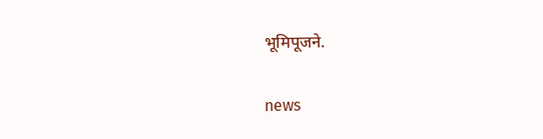भूमिपूजने.

news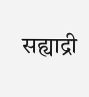सह्याद्री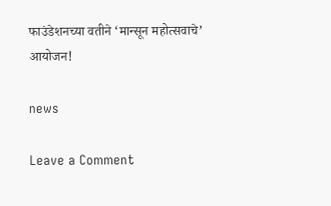फाउंडेशनच्या वतीने ‘मान्सून महोत्सवाचे’ आयोजन!

news

Leave a Comment